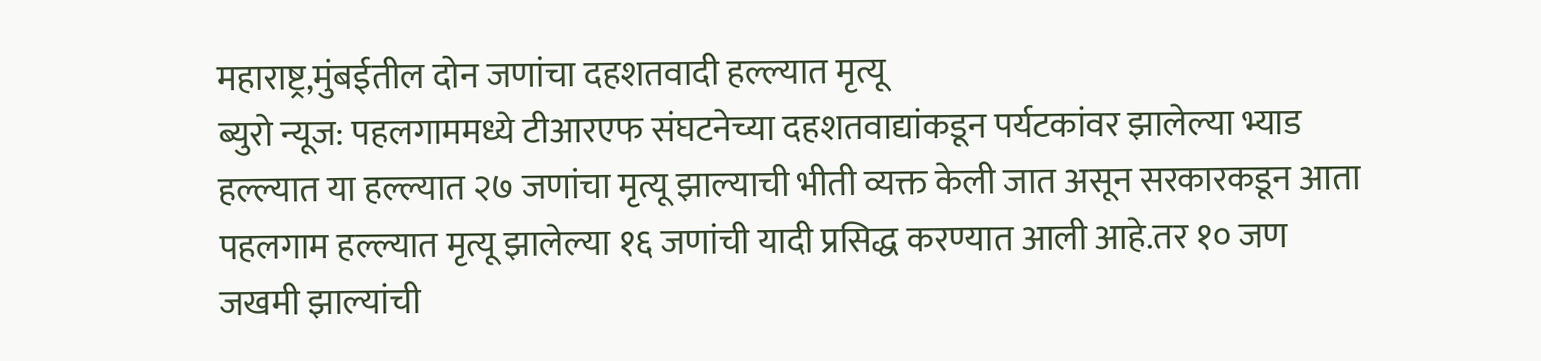महाराष्ट्र,मुंबईतील दोन जणांचा दहशतवादी हल्ल्यात मृत्यू
ब्युरो न्यूज: पहलगाममध्ये टीआरएफ संघटनेच्या दहशतवाद्यांकडून पर्यटकांवर झालेल्या भ्याड हल्ल्यात या हल्ल्यात २७ जणांचा मृत्यू झाल्याची भीती व्यक्त केली जात असून सरकारकडून आता पहलगाम हल्ल्यात मृत्यू झालेल्या १६ जणांची यादी प्रसिद्ध करण्यात आली आहे.तर १० जण जखमी झाल्यांची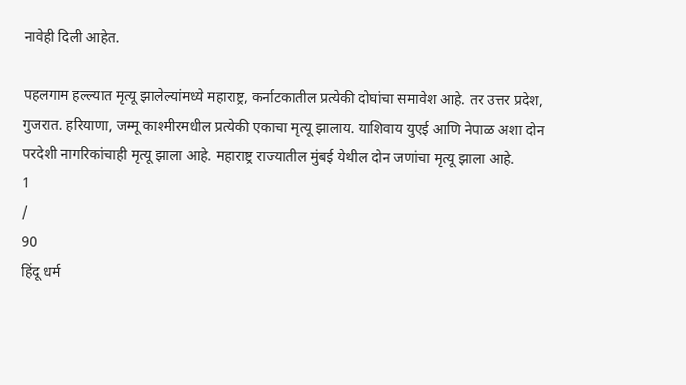नावेही दिली आहेत.

पहलगाम हल्ल्यात मृत्यू झालेल्यांमध्ये महाराष्ट्र, कर्नाटकातील प्रत्येकी दोघांचा समावेश आहे. तर उत्तर प्रदेश, गुजरात. हरियाणा, जम्मू काश्मीरमधील प्रत्येकी एकाचा मृत्यू झालाय. याशिवाय युएई आणि नेपाळ अशा दोन परदेशी नागरिकांचाही मृत्यू झाला आहे. महाराष्ट्र राज्यातील मुंबई येथील दोन जणांचा मृत्यू झाला आहे.
1
/
90
हिंदू धर्म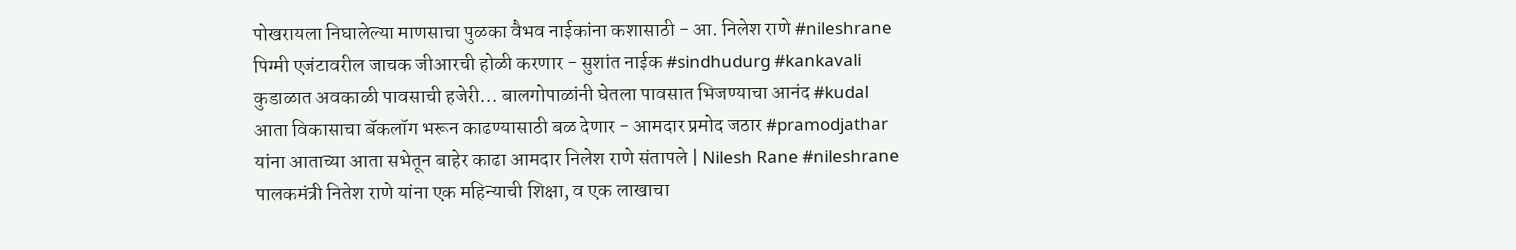पोखरायला निघालेल्या माणसाचा पुळका वैभव नाईकांना कशासाठी - आ. निलेश राणे #nileshrane
पिग्मी एजंटावरील जाचक जीआरची होळी करणार - सुशांत नाईक #sindhudurg #kankavali
कुडाळात अवकाळी पावसाची हजेरी... बालगोपाळांनी घेतला पावसात भिजण्याचा आनंद #kudal
आता विकासाचा बॅकलॉग भरून काढण्यासाठी बळ देणार - आमदार प्रमोद जठार #pramodjathar
यांना आताच्या आता सभेतून बाहेर काढा आमदार निलेश राणे संतापले | Nilesh Rane #nileshrane
पालकमंत्री नितेश राणे यांना एक महिन्याची शिक्षा, व एक लाखाचा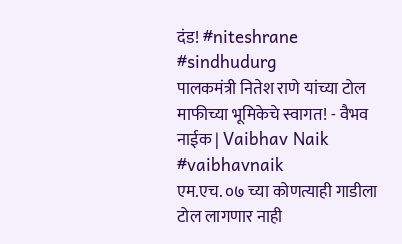दंड! #niteshrane #sindhudurg
पालकमंत्री नितेश राणे यांच्या टोल माफीच्या भूमिकेचे स्वागत! - वैभव नाईक | Vaibhav Naik #vaibhavnaik
एम.एच. ०७ च्या कोणत्याही गाडीला टोल लागणार नाही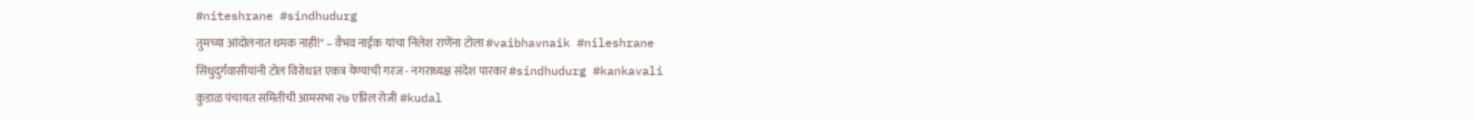#niteshrane #sindhudurg
तुमच्या आंदोलनात धमक नाही!" – वैभव नाईक यांचा निलेश राणेंना टोला #vaibhavnaik #nileshrane
सिंधुदुर्गवासीयांनी टोल विरोधात एकत्र येण्याची गरज - नगराध्यक्ष संदेश पारकर #sindhudurg #kankavali
कुडाळ पंचायत समितीची आमसभा २७ एप्रिल रोजी #kudal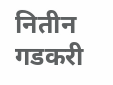नितीन गडकरी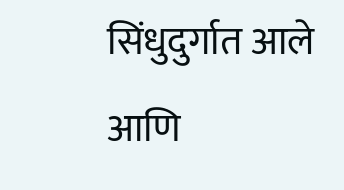सिंधुदुर्गात आले आणि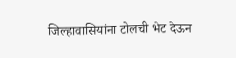जिल्हावासियांना टोलची भेट देऊन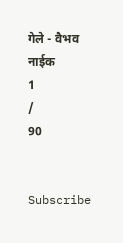गेले - वैभव नाईक
1
/
90


Subscribe